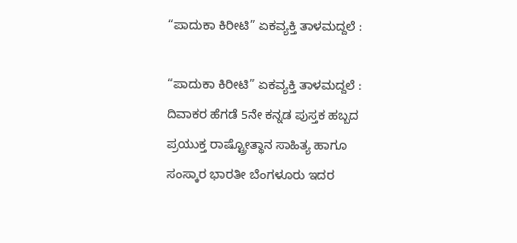“ಪಾದುಕಾ ಕಿರೀಟಿ” ಏಕವ್ಯಕ್ತಿ ತಾಳಮದ್ದಲೆ :

“ಪಾದುಕಾ ಕಿರೀಟಿ” ಏಕವ್ಯಕ್ತಿ ತಾಳಮದ್ದಲೆ : ದಿವಾಕರ ಹೆಗಡೆ 5ನೇ ಕನ್ನಡ ಪುಸ್ತಕ ಹಬ್ಬದ ಪ್ರಯುಕ್ತ ರಾಷ್ಟ್ರೋತ್ಥಾನ ಸಾಹಿತ್ಯ ಹಾಗೂ ಸಂಸ್ಕಾರ ಭಾರತೀ ಬೆಂಗಳೂರು ಇದರ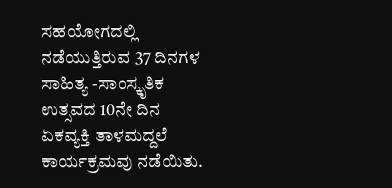ಸಹಯೋಗದಲ್ಲಿ ನಡೆಯುತ್ತಿರುವ 37 ದಿನಗಳ ಸಾಹಿತ್ಯ -ಸಾಂಸ್ಕೃತಿಕ ಉತ್ಸವದ 10ನೇ ದಿನ ಏಕವ್ಯಕ್ತಿ ತಾಳಮದ್ದಲೆ ಕಾರ್ಯಕ್ರಮವು ನಡೆಯಿತು.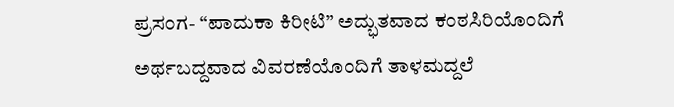ಪ್ರಸಂಗ- “ಪಾದುಕಾ ಕಿರೀಟಿ” ಅದ್ಭುತವಾದ ಕಂಠಸಿರಿಯೊಂದಿಗೆ ಅರ್ಥಬದ್ದವಾದ ವಿವರಣೆಯೊಂದಿಗೆ ತಾಳಮದ್ದಲೆ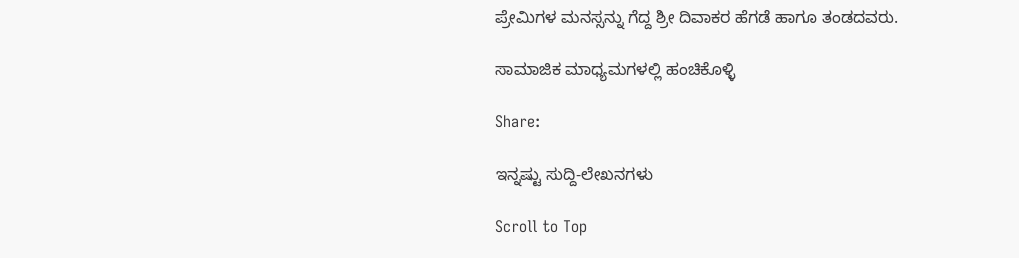ಪ್ರೇಮಿಗಳ ಮನಸ್ಸನ್ನು ಗೆದ್ದ ಶ್ರೀ ದಿವಾಕರ ಹೆಗಡೆ ಹಾಗೂ ತಂಡದವರು.

ಸಾಮಾಜಿಕ ಮಾಧ್ಯಮಗಳಲ್ಲಿ ಹಂಚಿಕೊಳ್ಳಿ

Share:

ಇನ್ನಷ್ಟು ಸುದ್ದಿ-ಲೇಖನಗಳು

Scroll to Top